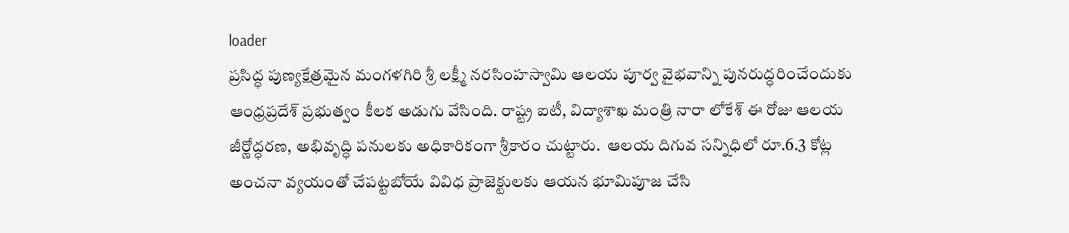loader
ప్రసిద్ధ పుణ్యక్షేత్రమైన మంగళగిరి శ్రీ లక్ష్మీ నరసింహస్వామి ఆలయ పూర్వ వైభవాన్ని పునరుద్ధరించేందుకు  ఆంధ్రప్రదేశ్ ప్రభుత్వం కీలక అడుగు వేసింది. రాష్ట్ర ఐటీ, విద్యాశాఖ మంత్రి నారా లోకేశ్‌ ఈ రోజు ఆలయ జీర్ణోద్ధరణ, అభివృద్ధి పనులకు అధికారికంగా శ్రీకారం చుట్టారు.  ఆలయ దిగువ సన్నిధిలో రూ.6.3 కోట్ల అంచనా వ్యయంతో చేపట్టబోయే వివిధ ప్రాజెక్టులకు ఆయన భూమిపూజ చేసి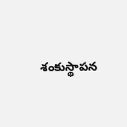శంకుస్థాపన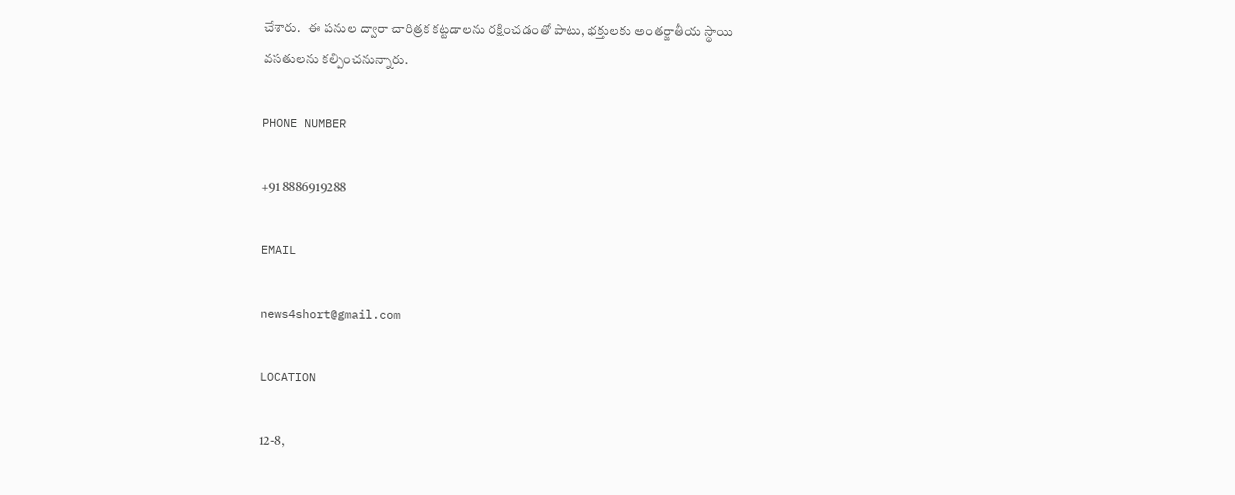చేశారు.   ఈ పనుల ద్వారా చారిత్రక కట్టడాలను రక్షించడంతో పాటు, భక్తులకు అంతర్జాతీయ స్థాయి వసతులను కల్పించనున్నారు.

PHONE NUMBER

+91 8886919288

EMAIL

news4short@gmail.com

LOCATION

12-8,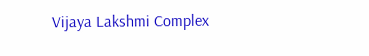Vijaya Lakshmi Complex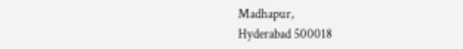Madhapur,
Hyderabad 500018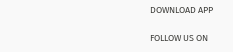DOWNLOAD APP

FOLLOW US ON